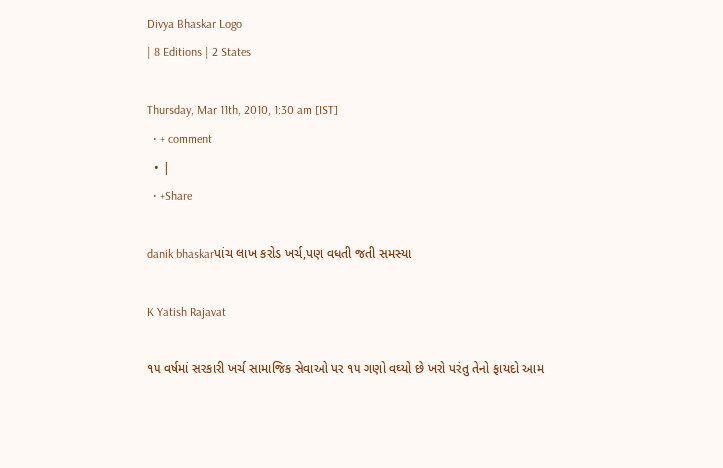Divya Bhaskar Logo
| 8 Editions | 2 States

Thursday, Mar 11th, 2010, 1:30 am [IST]
  • + comment
  • |
  • +Share

danik bhaskarપાંચ લાખ કરોડ ખર્ચ,પણ વધતી જતી સમસ્યા

K Yatish Rajavat

૧૫ વર્ષમાં સરકારી ખર્ચ સામાજિક સેવાઓ પર ૧૫ ગણો વઘ્યો છે ખરો પરંતુ તેનો ફાયદો આમ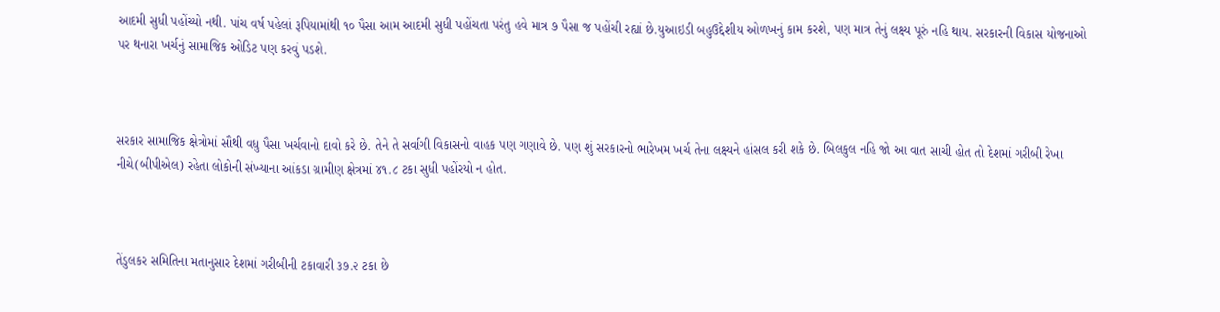આદમી સુધી પહોંચ્યો નથી. પાંચ વર્ષ પહેલાં રૂપિયામાંથી ૧૦ પૈસા આમ આદમી સુધી પહોંચતા પરંતુ હવે માત્ર ૭ પૈસા જ પહોંચી રહ્યાં છે.યુઆઇડી બહુઉદ્દેશીય ઓળખનું કામ કરશે, પણ માત્ર તેનું લક્ષ્ય પૂરું નહિ થાય. સરકારની વિકાસ યોજનાઓ પર થનારા ખર્ચનું સામાજિક ઓડિટ પણ કરવું પડશે.



સરકાર સામાજિક ક્ષેત્રોમાં સૌથી વધુ પૈસા ખર્ચવાનો દાવો કરે છે. તેને તે સર્વાગી વિકાસનો વાહક પણ ગણાવે છે. પણ શું સરકારનો ભારેખમ ખર્ચ તેના લક્ષ્યને હાંસલ કરી શકે છે. બિલકુલ નહિ જો આ વાત સાચી હોત તો દેશમાં ગરીબી રેખા નીચે(બીપીએલ) રહેતા લોકોની સંખ્યાના આંકડા ગ્રામીણ ક્ષેત્રમાં ૪૧.૮ ટકા સુધી પહોંરયો ન હોત.



તેંડુલકર સમિતિના મતાનુસાર દેશમાં ગરીબીની ટકાવારી ૩૭.૨ ટકા છે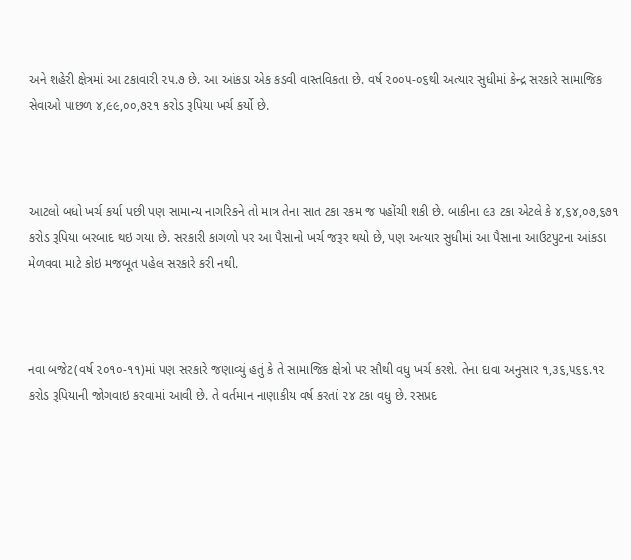અને શહેરી ક્ષેત્રમાં આ ટકાવારી ૨૫.૭ છે. આ આંકડા એક કડવી વાસ્તવિકતા છે. વર્ષ ૨૦૦૫-૦૬થી અત્યાર સુધીમાં કેન્દ્ર સરકારે સામાજિક સેવાઓ પાછળ ૪,૯૯,૦૦,૭૨૧ કરોડ રૂપિયા ખર્ચ કર્યો છે.



આટલો બધો ખર્ચ કર્યા પછી પણ સામાન્ય નાગરિકને તો માત્ર તેના સાત ટકા રકમ જ પહોંચી શકી છે. બાકીના ૯૩ ટકા એટલે કે ૪,૬૪,૦૭,૬૭૧ કરોડ રૂપિયા બરબાદ થઇ ગયા છે. સરકારી કાગળો પર આ પૈસાનો ખર્ચ જરૂર થયો છે, પણ અત્યાર સુધીમાં આ પૈસાના આઉટપુટના આંકડા મેળવવા માટે કોઇ મજબૂત પહેલ સરકારે કરી નથી.



નવા બજેટ(વર્ષ ૨૦૧૦-૧૧)માં પણ સરકારે જણાવ્યું હતું કે તે સામાજિક ક્ષેત્રો પર સૌથી વધુ ખર્ચ કરશે. તેના દાવા અનુસાર ૧,૩૬,૫૬૬.૧૨ કરોડ રૂપિયાની જોગવાઇ કરવામાં આવી છે. તે વર્તમાન નાણાકીય વર્ષ કરતાં ૨૪ ટકા વધુ છે. રસપ્રદ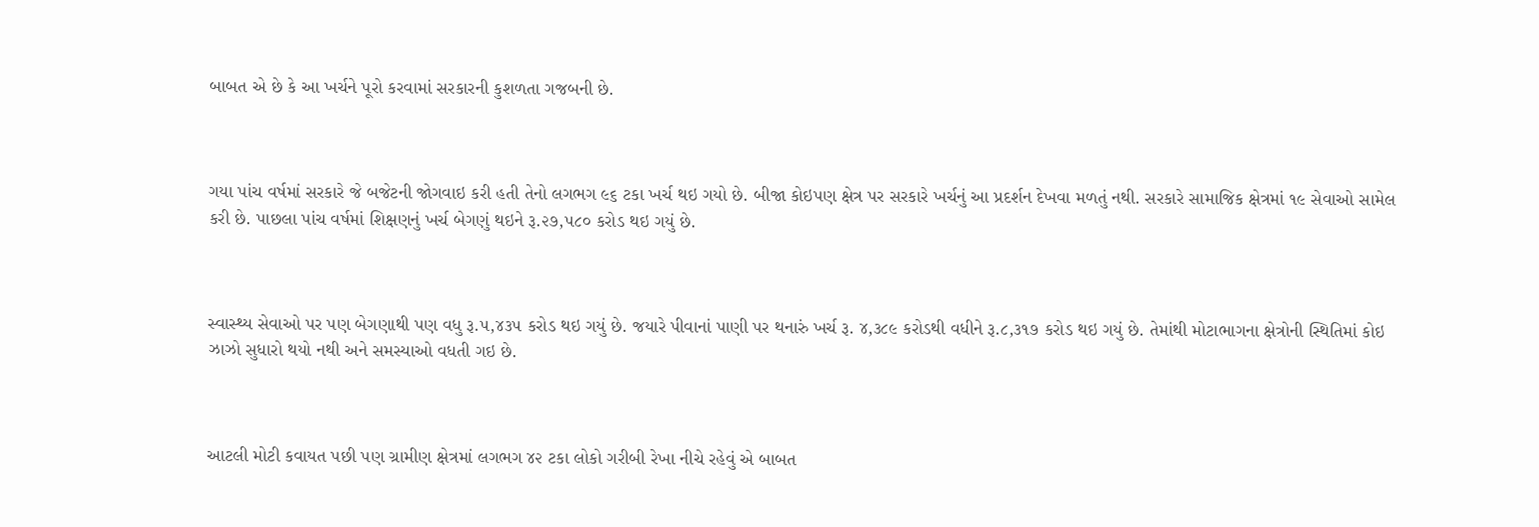બાબત એ છે કે આ ખર્ચને પૂરો કરવામાં સરકારની કુશળતા ગજબની છે.



ગયા પાંચ વર્ષમાં સરકારે જે બજેટની જોગવાઇ કરી હતી તેનો લગભગ ૯૬ ટકા ખર્ચ થઇ ગયો છે. બીજા કોઇપણ ક્ષેત્ર પર સરકારે ખર્ચનું આ પ્રદર્શન દેખવા મળતું નથી. સરકારે સામાજિક ક્ષેત્રમાં ૧૯ સેવાઓ સામેલ કરી છે. પાછલા પાંચ વર્ષમાં શિક્ષણનું ખર્ચ બેગણું થઇને રૂ.૨૭,૫૮૦ કરોડ થઇ ગયું છે.



સ્વાસ્થ્ય સેવાઓ પર પણ બેગણાથી પણ વધુ રૂ.૫,૪૩૫ કરોડ થઇ ગયું છે. જયારે પીવાનાં પાણી પર થનારું ખર્ચ રૂ. ૪,૩૮૯ કરોડથી વધીને રૂ.૮,૩૧૭ કરોડ થઇ ગયું છે. તેમાંથી મોટાભાગના ક્ષેત્રોની સ્થિતિમાં કોઇ ઝાઝો સુધારો થયો નથી અને સમસ્યાઓ વધતી ગઇ છે.



આટલી મોટી કવાયત પછી પણ ગ્રામીણ ક્ષેત્રમાં લગભગ ૪૨ ટકા લોકો ગરીબી રેખા નીચે રહેવું એ બાબત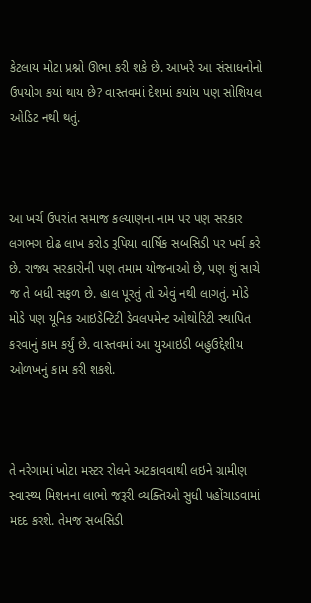કેટલાય મોટા પ્રશ્નો ઊભા કરી શકે છે. આખરે આ સંસાધનોનો ઉપયોગ કયાં થાય છે? વાસ્તવમાં દેશમાં કયાંય પણ સોશિયલ ઓડિટ નથી થતું.



આ ખર્ચ ઉપરાંત સમાજ કલ્યાણના નામ પર પણ સરકાર લગભગ દોઢ લાખ કરોડ રૂપિયા વાર્ષિક સબસિડી પર ખર્ચ કરે છે. રાજ્ય સરકારોની પણ તમામ યોજનાઓ છે, પણ શું સાચે જ તે બધી સફળ છે. હાલ પૂરતું તો એવું નથી લાગતું. મોડે મોડે પણ યૂનિક આઇડેન્ટિટી ડેવલપમેન્ટ ઓથોરિટી સ્થાપિત કરવાનું કામ કર્યું છે. વાસ્તવમાં આ યુઆઇડી બહુઉદ્દેશીય ઓળખનું કામ કરી શકશે.



તે નરેગામાં ખોટા મસ્ટર રોલને અટકાવવાથી લઇને ગ્રામીણ સ્વાસ્થ્ય મિશનના લાભો જરૂરી વ્યક્તિઓ સુધી પહોંચાડવામાં મદદ કરશે. તેમજ સબસિડી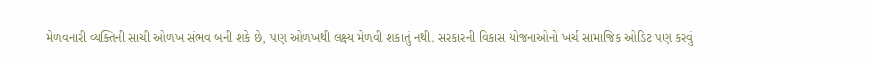મેળવનારી વ્યક્તિની સાચી ઓળખ સંભવ બની શકે છે, પણ ઓળખથી લક્ષ્ય મેળવી શકાતું નથી. સરકારની વિકાસ યોજનાઓનો ખર્ચ સામાજિક ઓડિટ પણ કરવું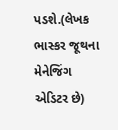પડશે.(લેખક ભાસ્કર જૂથના મેનેજિંગ એડિટર છે)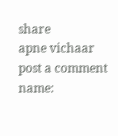share
apne vichaar
post a comment
name: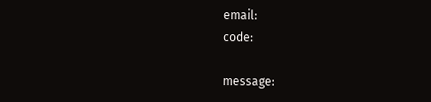email:
code:

message: